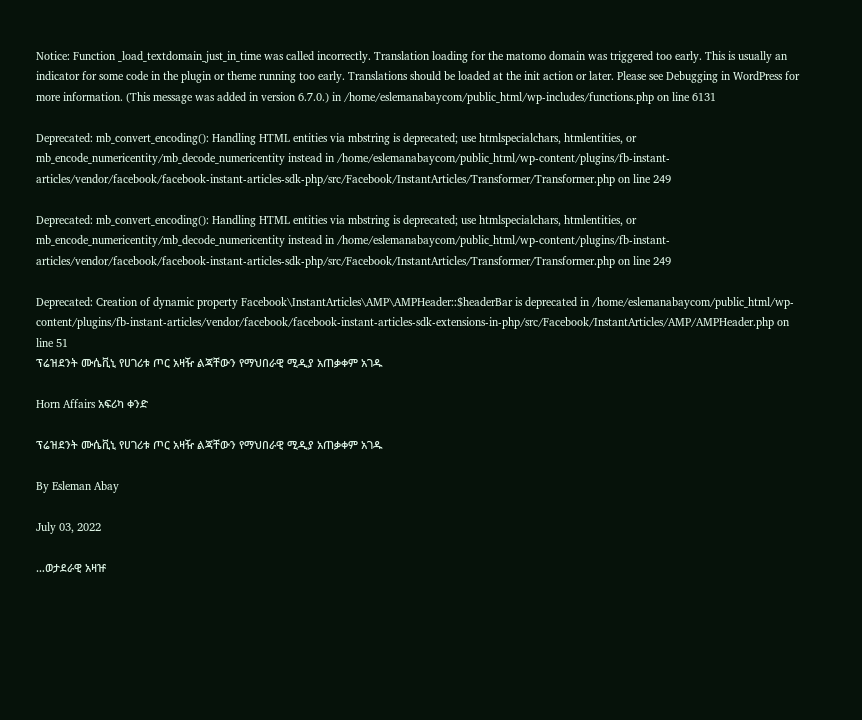Notice: Function _load_textdomain_just_in_time was called incorrectly. Translation loading for the matomo domain was triggered too early. This is usually an indicator for some code in the plugin or theme running too early. Translations should be loaded at the init action or later. Please see Debugging in WordPress for more information. (This message was added in version 6.7.0.) in /home/eslemanabaycom/public_html/wp-includes/functions.php on line 6131

Deprecated: mb_convert_encoding(): Handling HTML entities via mbstring is deprecated; use htmlspecialchars, htmlentities, or mb_encode_numericentity/mb_decode_numericentity instead in /home/eslemanabaycom/public_html/wp-content/plugins/fb-instant-articles/vendor/facebook/facebook-instant-articles-sdk-php/src/Facebook/InstantArticles/Transformer/Transformer.php on line 249

Deprecated: mb_convert_encoding(): Handling HTML entities via mbstring is deprecated; use htmlspecialchars, htmlentities, or mb_encode_numericentity/mb_decode_numericentity instead in /home/eslemanabaycom/public_html/wp-content/plugins/fb-instant-articles/vendor/facebook/facebook-instant-articles-sdk-php/src/Facebook/InstantArticles/Transformer/Transformer.php on line 249

Deprecated: Creation of dynamic property Facebook\InstantArticles\AMP\AMPHeader::$headerBar is deprecated in /home/eslemanabaycom/public_html/wp-content/plugins/fb-instant-articles/vendor/facebook/facebook-instant-articles-sdk-extensions-in-php/src/Facebook/InstantArticles/AMP/AMPHeader.php on line 51
ፕሬዝደንት ሙሴቪኒ የሀገሪቱ ጦር አዛዥ ልጃቸውን የማህበራዊ ሚዲያ አጠቃቀም አገዱ

Horn Affairs አፍሪካ ቀንድ

ፕሬዝደንት ሙሴቪኒ የሀገሪቱ ጦር አዛዥ ልጃቸውን የማህበራዊ ሚዲያ አጠቃቀም አገዱ

By Esleman Abay

July 03, 2022

…ወታደራዊ አዛዡ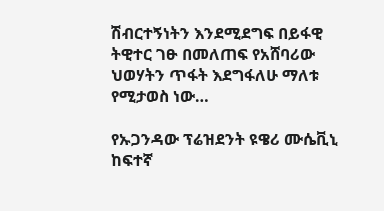ሽብርተኝነትን እንደሚደግፍ በይፋዊ ትዊተር ገፁ በመለጠፍ የአሸባሪው ህወሃትን ጥፋት እደግፋለሁ ማለቱ የሚታወስ ነው…

የኡጋንዳው ፕሬዝደንት ዩዌሪ ሙሴቪኒ ከፍተኛ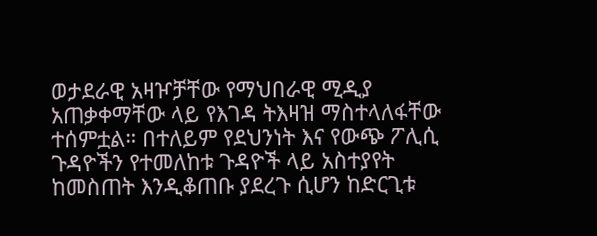ወታደራዊ አዛዦቻቸው የማህበራዊ ሚዲያ አጠቃቀማቸው ላይ የእገዳ ትእዛዝ ማስተላለፋቸው ተሰምቷል። በተለይም የደህንነት እና የውጭ ፖሊሲ ጉዳዮችን የተመለከቱ ጉዳዮች ላይ አስተያየት ከመስጠት እንዲቆጠቡ ያደረጉ ሲሆን ከድርጊቱ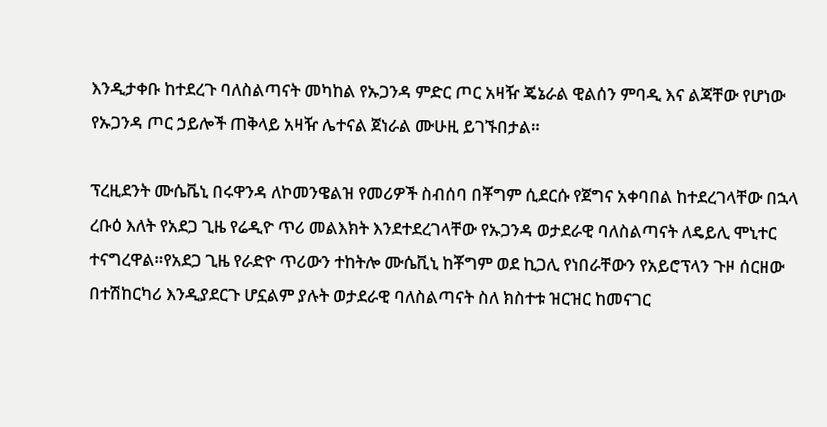እንዲታቀቡ ከተደረጉ ባለስልጣናት መካከል የኡጋንዳ ምድር ጦር አዛዥ ጄኔራል ዊልሰን ምባዲ እና ልጃቸው የሆነው የኡጋንዳ ጦር ኃይሎች ጠቅላይ አዛዥ ሌተናል ጀነራል ሙሁዚ ይገኙበታል።

ፕረዚደንት ሙሴቬኒ በሩዋንዳ ለኮመንዌልዝ የመሪዎች ስብሰባ በቾግም ሲደርሱ የጀግና አቀባበል ከተደረገላቸው በኋላ ረቡዕ እለት የአደጋ ጊዜ የሬዲዮ ጥሪ መልእክት እንደተደረገላቸው የኡጋንዳ ወታደራዊ ባለስልጣናት ለዴይሊ ሞኒተር ተናግረዋል።የአደጋ ጊዜ የራድዮ ጥሪውን ተከትሎ ሙሴቪኒ ከቾግም ወደ ኪጋሊ የነበራቸውን የአይሮፕላን ጉዞ ሰርዘው በተሽከርካሪ እንዲያደርጉ ሆኗልም ያሉት ወታደራዊ ባለስልጣናት ስለ ክስተቱ ዝርዝር ከመናገር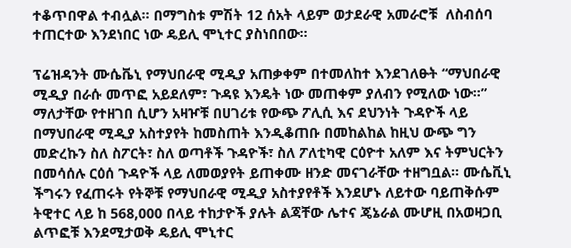ተቆጥበዋል ተብሏል። በማግስቱ ምሽት 12 ሰአት ላይም ወታደራዊ አመራሮቹ  ለስብሰባ ተጠርተው እንደነበር ነው ዴይሊ ሞኒተር ያስነበበው።

ፕሬዝዳንት ሙሴቬኒ የማህበራዊ ሚዲያ አጠቃቀም በተመለከተ እንደገለፁት “ማህበራዊ ሚዲያ በራሱ መጥፎ አይደለም፣ ጉዳዩ እንዴት ነው መጠቀም ያለብን የሚለው ነው።” ማለታቸው የተዘገበ ሲሆን አዛዦቹ በሀገሪቱ የውጭ ፖሊሲ እና ደህንነት ጉዳዮች ላይ በማህበራዊ ሚዲያ አስተያየት ከመስጠት እንዲቆጠቡ በመከልከል ከዚህ ውጭ ግን መድረኩን ስለ ስፖርት፣ ስለ ወጣቶች ጉዳዮች፣ ስለ ፖለቲካዊ ርዕዮተ አለም እና ትምህርትን በመሳሰሉ ርዕሰ ጉዳዮች ላይ ለመወያየት ይጠቀሙ ዘንድ መናገራቸው ተዘግቧል። ሙሴቪኒ ችግሩን የፈጠሩት የትኞቹ የማህበራዊ ሚዲያ አስተያየቶች እንደሆኑ ለይተው ባይጠቅሱም ትዊተር ላይ ከ 568,000 በላይ ተከታዮች ያሉት ልጃቸው ሌተና ጄኔራል ሙሆዚ በአወዛጋቢ ልጥፎቹ እንደሚታወቅ ዴይሊ ሞኒተር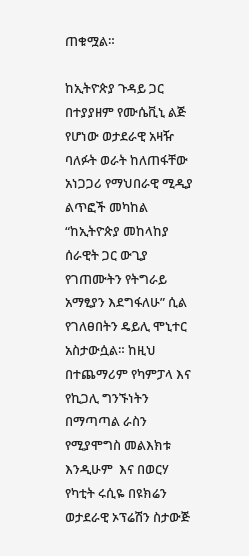ጠቁሟል።

ከኢትዮጵያ ጉዳይ ጋር በተያያዘም የሙሴቪኒ ልጅ የሆነው ወታደራዊ አዛዥ ባለፉት ወራት ከለጠፋቸው አነጋጋሪ የማህበራዊ ሚዲያ ልጥፎች መካከል “ከኢትዮጵያ መከላከያ ሰራዊት ጋር ውጊያ የገጠሙትን የትግራይ አማፂያን እደግፋለሁ” ሲል የገለፀበትን ዴይሊ ሞኒተር አስታውሷል። ከዚህ በተጨማሪም የካምፓላ እና የኪጋሊ ግንኙነትን በማጣጣል ራስን የሚያሞግስ መልእክቱ እንዲሁም  እና በወርሃ የካቲት ሩሲዬ በዩክሬን ወታደራዊ ኦፕሬሽን ስታውጅ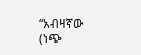“አብዛኛው (ነጭ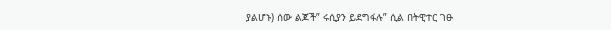ያልሆኑ) ሰው ልጆች” ሩሲያን ይደግፋሉ” ሲል በትዊተር ገፁ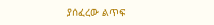ያሰፈረው ልጥፍ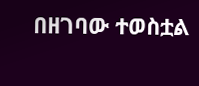በዘገባው ተወስቷል